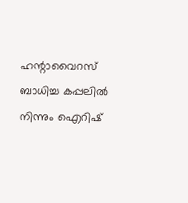ഹന്റാവൈറസ് ബാധിച്ച കപ്പലിൽ നിന്നും ഐറിഷ്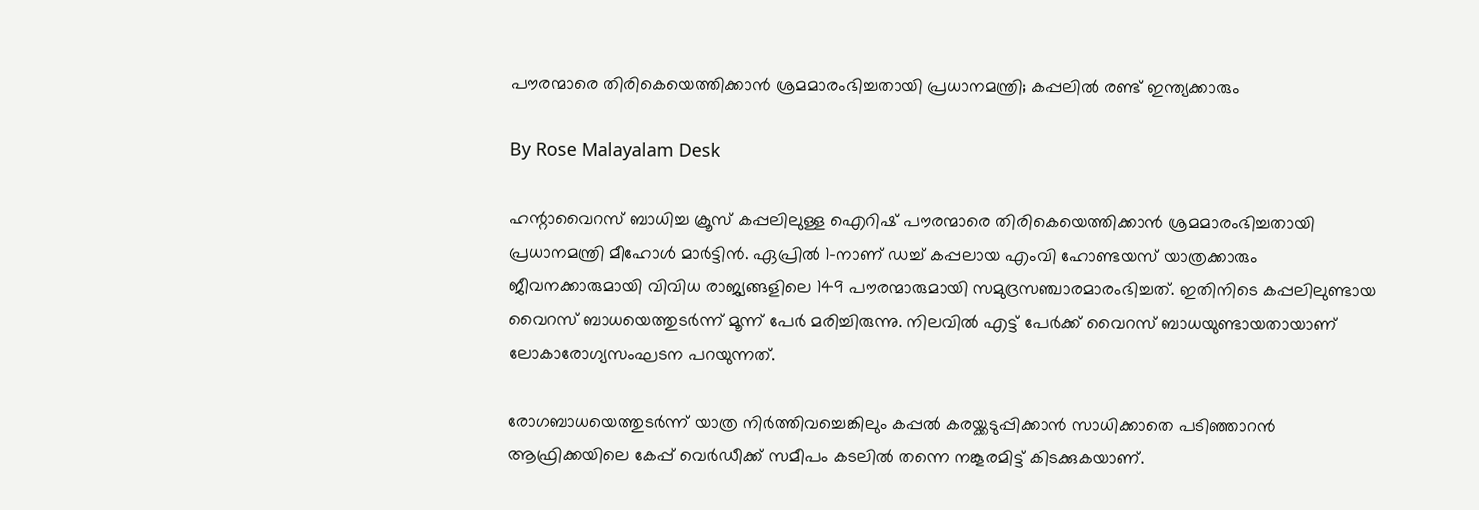പൗരന്മാരെ തിരികെയെത്തിക്കാൻ ശ്രമമാരംഭിച്ചതായി പ്രധാനമന്ത്രി; കപ്പലിൽ രണ്ട് ഇന്ത്യക്കാരും

By Rose Malayalam Desk

ഹന്റാവൈറസ് ബാധിച്ച ക്രൂസ് കപ്പലിലുള്ള ഐറിഷ് പൗരന്മാരെ തിരികെയെത്തിക്കാന്‍ ശ്രമമാരംഭിച്ചതായി പ്രധാനമന്ത്രി മീഹോള്‍ മാര്‍ട്ടിന്‍. ഏപ്രില്‍ 1-നാണ് ഡച്ച് കപ്പലായ എംവി ഹോണ്ടയസ് യാത്രക്കാരും ജീവനക്കാരുമായി വിവിധ രാജ്യങ്ങളിലെ 149 പൗരന്മാരുമായി സമുദ്രസഞ്ചാരമാരംഭിച്ചത്. ഇതിനിടെ കപ്പലിലുണ്ടായ വൈറസ് ബാധയെത്തുടര്‍ന്ന് മൂന്ന് പേര്‍ മരിച്ചിരുന്നു. നിലവില്‍ എട്ട് പേര്‍ക്ക് വൈറസ് ബാധയുണ്ടായതായാണ് ലോകാരോഗ്യസംഘടന പറയുന്നത്.

രോഗബാധയെത്തുടര്‍ന്ന് യാത്ര നിര്‍ത്തിവച്ചെങ്കിലും കപ്പല്‍ കരയ്ക്കടുപ്പിക്കാന്‍ സാധിക്കാതെ പടിഞ്ഞാറന്‍ ആഫ്രിക്കയിലെ കേപ്പ് വെര്‍ഡീക്ക് സമീപം കടലില്‍ തന്നെ നങ്കൂരമിട്ട് കിടക്കുകയാണ്.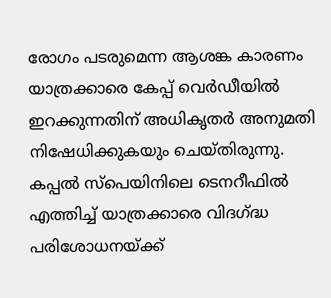രോഗം പടരുമെന്ന ആശങ്ക കാരണം യാത്രക്കാരെ കേപ്പ് വെര്‍ഡീയില്‍ ഇറക്കുന്നതിന് അധികൃതര്‍ അനുമതി നിഷേധിക്കുകയും ചെയ്തിരുന്നു. കപ്പല്‍ സ്‌പെയിനിലെ ടെനറീഫില്‍ എത്തിച്ച് യാത്രക്കാരെ വിദഗ്ദ്ധ പരിശോധനയ്ക്ക്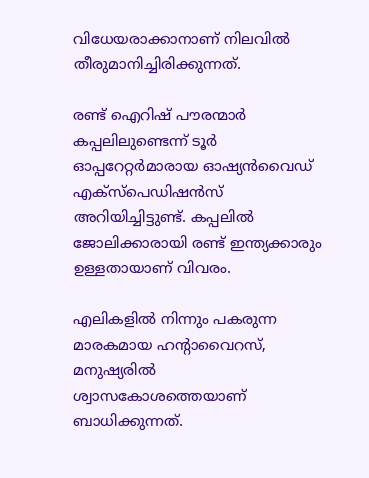വിധേയരാക്കാനാണ് നിലവില്‍ തീരുമാനിച്ചിരിക്കുന്നത്.

രണ്ട് ഐറിഷ് പൗരന്മാര്‍ കപ്പലിലുണ്ടെന്ന് ടൂര്‍ ഓപ്പറേറ്റര്‍മാരായ ഓഷ്യന്‍വൈഡ് എക്‌സ്‌പെഡിഷന്‍സ് അറിയിച്ചിട്ടുണ്ട്. കപ്പലില്‍ ജോലിക്കാരായി രണ്ട് ഇന്ത്യക്കാരും ഉള്ളതായാണ് വിവരം.

എലികളില്‍ നിന്നും പകരുന്ന മാരകമായ ഹന്റാവൈറസ്, മനുഷ്യരില്‍ ശ്വാസകോശത്തെയാണ് ബാധിക്കുന്നത്.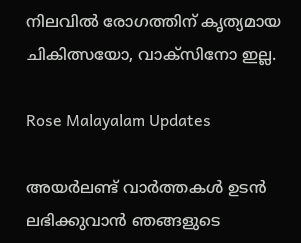നിലവില്‍ രോഗത്തിന് കൃത്യമായ ചികിത്സയോ, വാക്‌സിനോ ഇല്ല.

Rose Malayalam Updates

അയർലണ്ട് വാർത്തകൾ ഉടൻ ലഭിക്കുവാൻ ഞങ്ങളുടെ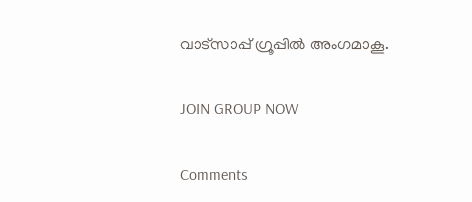വാട്സാപ്പ് ഗ്രൂപ്പിൽ അംഗമാകൂ.

JOIN GROUP NOW

Comments